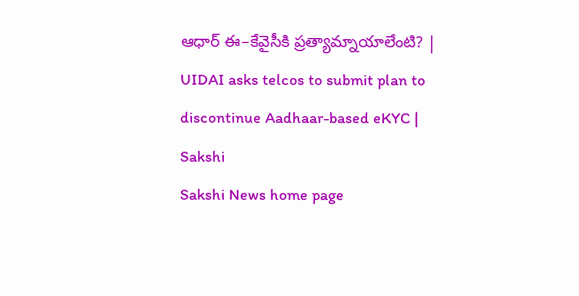ఆధార్‌ ఈ–కేవైసీకి ప్రత్యామ్నాయాలేంటి? | UIDAI asks telcos to submit plan to discontinue Aadhaar-based eKYC | Sakshi
Sakshi News home page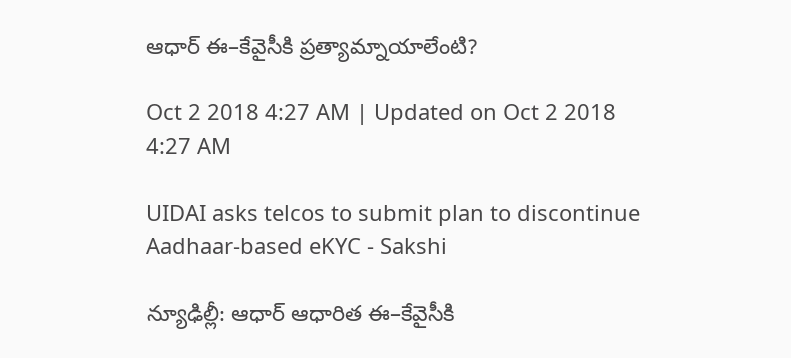ఆధార్‌ ఈ–కేవైసీకి ప్రత్యామ్నాయాలేంటి?

Oct 2 2018 4:27 AM | Updated on Oct 2 2018 4:27 AM

UIDAI asks telcos to submit plan to discontinue Aadhaar-based eKYC - Sakshi

న్యూఢిల్లీ: ఆధార్‌ ఆధారిత ఈ–కేవైసీకి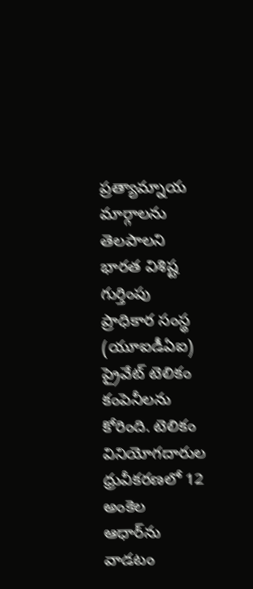ప్రత్యామ్నాయ మార్గాలను తెలపాలని భారత విశిష్ట గుర్తింపు ప్రాధికార సంస్థ (యూఐడీఏఐ) ప్రైవేట్‌ టెలికం కంపెనీలను కోరింది. టెలికం వినియోగదారుల ధ్రువీకరణలో 12 అంకెల ఆధార్‌ను వాడటం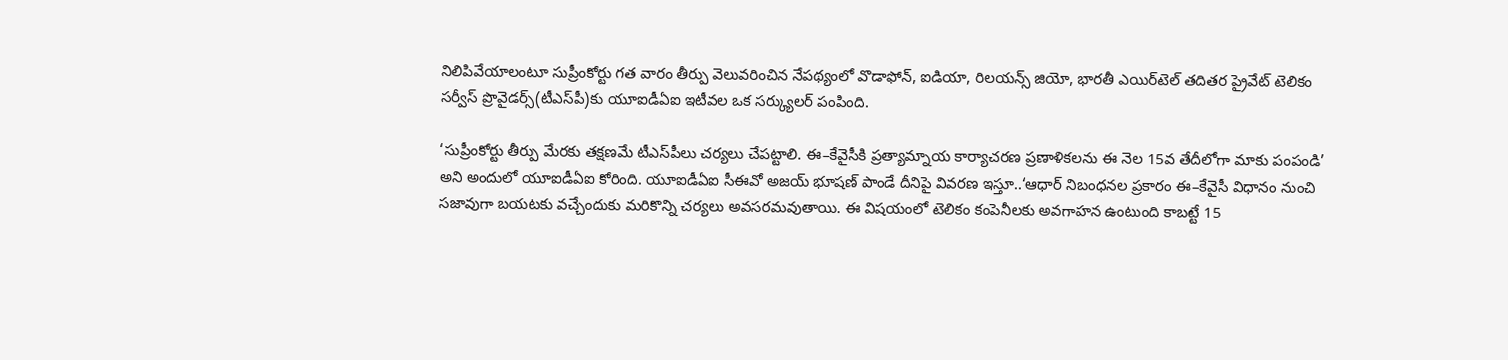నిలిపివేయాలంటూ సుప్రీంకోర్టు గత వారం తీర్పు వెలువరించిన నేపథ్యంలో వొడాఫోన్, ఐడియా, రిలయన్స్‌ జియో, భారతీ ఎయిర్‌టెల్‌ తదితర ప్రైవేట్‌ టెలికం సర్వీస్‌ ప్రొవైడర్స్‌(టీఎస్‌పీ)కు యూఐడీఏఐ ఇటీవల ఒక సర్క్యులర్‌ పంపింది.

‘సుప్రీంకోర్టు తీర్పు మేరకు తక్షణమే టీఎస్‌పీలు చర్యలు చేపట్టాలి. ఈ–కేవైసీకి ప్రత్యామ్నాయ కార్యాచరణ ప్రణాళికలను ఈ నెల 15వ తేదీలోగా మాకు పంపండి’ అని అందులో యూఐడీఏఐ కోరింది. యూఐడీఏఐ సీఈవో అజయ్‌ భూషణ్‌ పాండే దీనిపై వివరణ ఇస్తూ..‘ఆధార్‌ నిబంధనల ప్రకారం ఈ–కేవైసీ విధానం నుంచి సజావుగా బయటకు వచ్చేందుకు మరికొన్ని చర్యలు అవసరమవుతాయి. ఈ విషయంలో టెలికం కంపెనీలకు అవగాహన ఉంటుంది కాబట్టే 15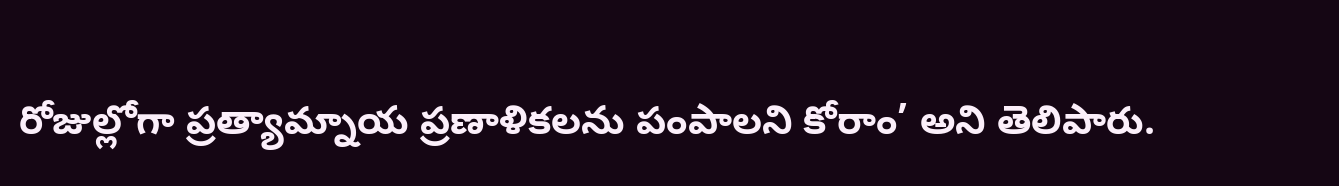రోజుల్లోగా ప్రత్యామ్నాయ ప్రణాళికలను పంపాలని కోరాం’ అని తెలిపారు.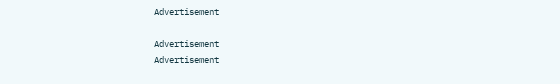Advertisement

Advertisement
Advertisement